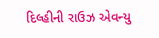દિલ્હીની રાઉઝ એવન્યુ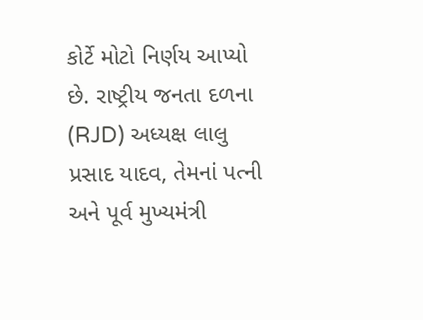કોર્ટે મોટો નિર્ણય આપ્યો છે. રાષ્ટ્રીય જનતા દળના (RJD) અધ્યક્ષ લાલુ પ્રસાદ યાદવ, તેમનાં પત્ની અને પૂર્વ મુખ્યમંત્રી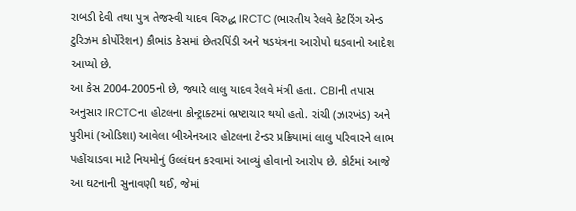રાબડી દેવી તથા પુત્ર તેજસ્વી યાદવ વિરુદ્ધ IRCTC (ભારતીય રેલવે કેટરિંગ એન્ડ ટુરિઝમ કોર્પોરેશન) કૌભાંડ કેસમાં છેતરપિંડી અને ષડયંત્રના આરોપો ઘડવાનો આદેશ આપ્યો છે.
આ કેસ 2004-2005નો છે, જ્યારે લાલુ યાદવ રેલવે મંત્રી હતા. CBIની તપાસ અનુસાર IRCTCના હોટલના કોન્ટ્રાક્ટમાં ભ્રષ્ટાચાર થયો હતો. રાંચી (ઝારખંડ) અને પુરીમાં (ઓડિશા) આવેલા બીએનઆર હોટલના ટેન્ડર પ્રક્રિયામાં લાલુ પરિવારને લાભ પહોંચાડવા માટે નિયમોનું ઉલ્લંઘન કરવામાં આવ્યું હોવાનો આરોપ છે. કોર્ટમાં આજે આ ઘટનાની સુનાવણી થઈ, જેમાં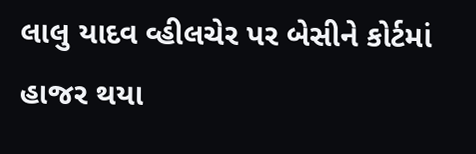લાલુ યાદવ વ્હીલચેર પર બેસીને કોર્ટમાં હાજર થયા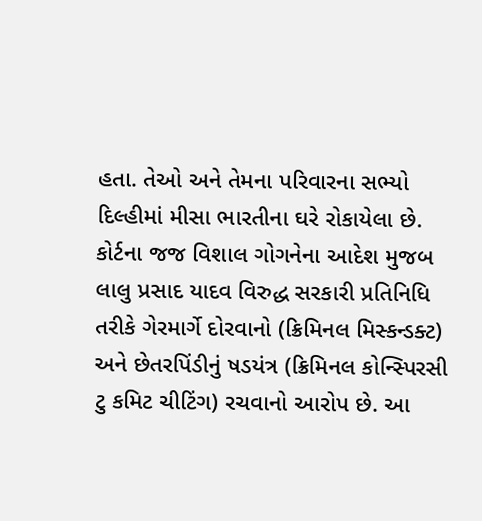હતા. તેઓ અને તેમના પરિવારના સભ્યો દિલ્હીમાં મીસા ભારતીના ઘરે રોકાયેલા છે.
કોર્ટના જજ વિશાલ ગોગનેના આદેશ મુજબ લાલુ પ્રસાદ યાદવ વિરુદ્ધ સરકારી પ્રતિનિધિ તરીકે ગેરમાર્ગે દોરવાનો (ક્રિમિનલ મિસ્કન્ડક્ટ) અને છેતરપિંડીનું ષડયંત્ર (ક્રિમિનલ કોન્સ્પિરસી ટુ કમિટ ચીટિંગ) રચવાનો આરોપ છે. આ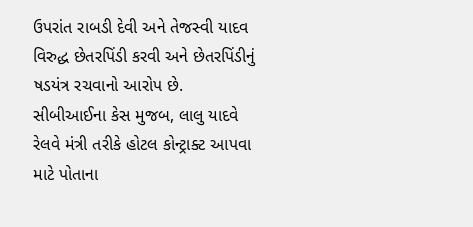ઉપરાંત રાબડી દેવી અને તેજસ્વી યાદવ વિરુદ્ધ છેતરપિંડી કરવી અને છેતરપિંડીનું ષડયંત્ર રચવાનો આરોપ છે.
સીબીઆઈના કેસ મુજબ, લાલુ યાદવે રેલવે મંત્રી તરીકે હોટલ કોન્ટ્રાક્ટ આપવા માટે પોતાના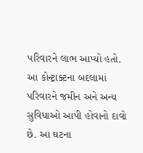પરિવારને લાભ આપ્યો હતો. આ કોન્ટ્રાક્ટના બદલામાં પરિવારને જમીન અને અન્ય સુવિધાઓ આપી હોવાનો દાવો છે. આ ઘટના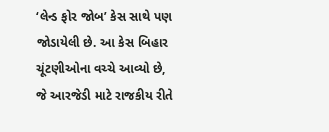‘લેન્ડ ફોર જોબ’ કેસ સાથે પણ જોડાયેલી છે. આ કેસ બિહાર ચૂંટણીઓના વચ્ચે આવ્યો છે, જે આરજેડી માટે રાજકીય રીતે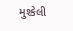મુશ્કેલી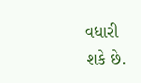વધારી શકે છે.